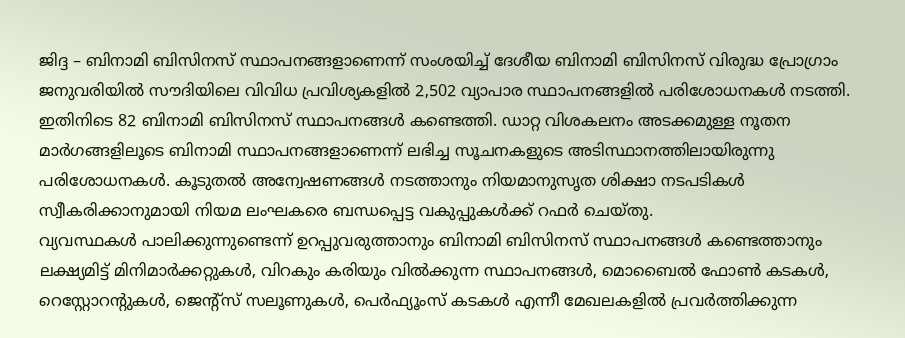ജിദ്ദ – ബിനാമി ബിസിനസ് സ്ഥാപനങ്ങളാണെന്ന് സംശയിച്ച് ദേശീയ ബിനാമി ബിസിനസ് വിരുദ്ധ പ്രോഗ്രാം ജനുവരിയിൽ സൗദിയിലെ വിവിധ പ്രവിശ്യകളിൽ 2,502 വ്യാപാര സ്ഥാപനങ്ങളിൽ പരിശോധനകൾ നടത്തി. ഇതിനിടെ 82 ബിനാമി ബിസിനസ് സ്ഥാപനങ്ങൾ കണ്ടെത്തി. ഡാറ്റ വിശകലനം അടക്കമുള്ള നൂതന മാർഗങ്ങളിലൂടെ ബിനാമി സ്ഥാപനങ്ങളാണെന്ന് ലഭിച്ച സൂചനകളുടെ അടിസ്ഥാനത്തിലായിരുന്നു പരിശോധനകൾ. കൂടുതൽ അന്വേഷണങ്ങൾ നടത്താനും നിയമാനുസൃത ശിക്ഷാ നടപടികൾ സ്വീകരിക്കാനുമായി നിയമ ലംഘകരെ ബന്ധപ്പെട്ട വകുപ്പുകൾക്ക് റഫർ ചെയ്തു.
വ്യവസ്ഥകൾ പാലിക്കുന്നുണ്ടെന്ന് ഉറപ്പുവരുത്താനും ബിനാമി ബിസിനസ് സ്ഥാപനങ്ങൾ കണ്ടെത്താനും ലക്ഷ്യമിട്ട് മിനിമാർക്കറ്റുകൾ, വിറകും കരിയും വിൽക്കുന്ന സ്ഥാപനങ്ങൾ, മൊബൈൽ ഫോൺ കടകൾ, റെസ്റ്റോറന്റുകൾ, ജെന്റ്സ് സലൂണുകൾ, പെർഫ്യൂംസ് കടകൾ എന്നീ മേഖലകളിൽ പ്രവർത്തിക്കുന്ന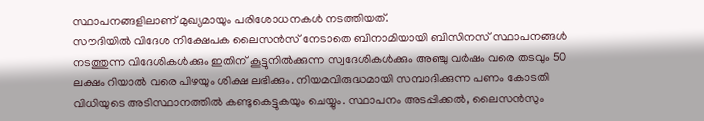സ്ഥാപനങ്ങളിലാണ് മുഖ്യമായും പരിശോധനകൾ നടത്തിയത്.
സൗദിയിൽ വിദേശ നിക്ഷേപക ലൈസൻസ് നേടാതെ ബിനാമിയായി ബിസിനസ് സ്ഥാപനങ്ങൾ നടത്തുന്ന വിദേശികൾക്കും ഇതിന് കൂട്ടുനിൽക്കുന്ന സ്വദേശികൾക്കും അഞ്ചു വർഷം വരെ തടവും 50 ലക്ഷം റിയാൽ വരെ പിഴയും ശിക്ഷ ലഭിക്കും. നിയമവിരുദ്ധമായി സമ്പാദിക്കുന്ന പണം കോടതി വിധിയുടെ അടിസ്ഥാനത്തിൽ കണ്ടുകെട്ടുകയും ചെയ്യും. സ്ഥാപനം അടപ്പിക്കൽ, ലൈസൻസും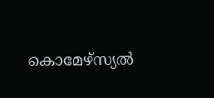കൊമേഴ്സ്യൽ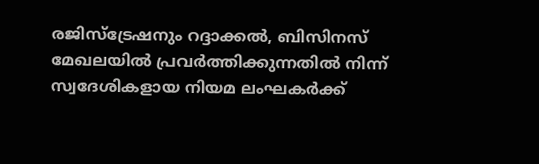രജിസ്ട്രേഷനും റദ്ദാക്കൽ, ബിസിനസ് മേഖലയിൽ പ്രവർത്തിക്കുന്നതിൽ നിന്ന് സ്വദേശികളായ നിയമ ലംഘകർക്ക്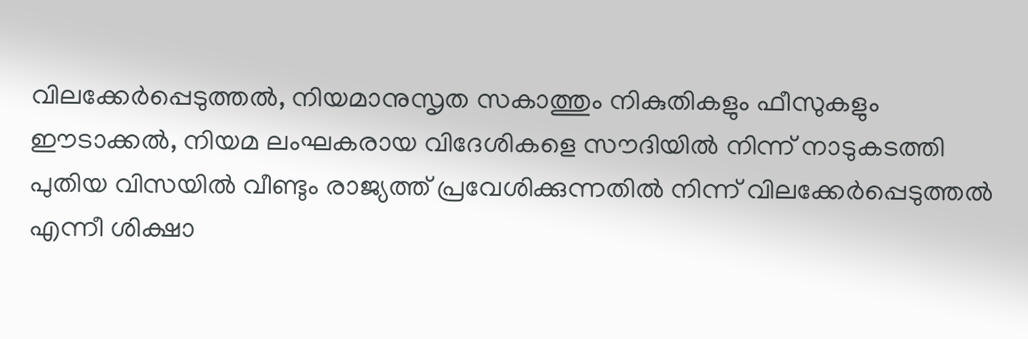വിലക്കേർപ്പെടുത്തൽ, നിയമാനുസൃത സകാത്തും നികുതികളും ഫീസുകളും ഈടാക്കൽ, നിയമ ലംഘകരായ വിദേശികളെ സൗദിയിൽ നിന്ന് നാടുകടത്തി പുതിയ വിസയിൽ വീണ്ടും രാജ്യത്ത് പ്രവേശിക്കുന്നതിൽ നിന്ന് വിലക്കേർപ്പെടുത്തൽ എന്നീ ശിക്ഷാ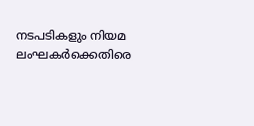നടപടികളും നിയമ ലംഘകർക്കെതിരെ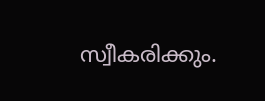സ്വീകരിക്കും.